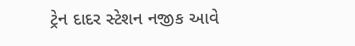ટ્રેન દાદર સ્ટેશન નજીક આવે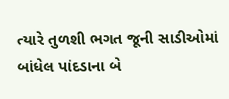ત્યારે તુળશી ભગત જૂની સાડીઓમાં બાંધેલ પાંદડાના બે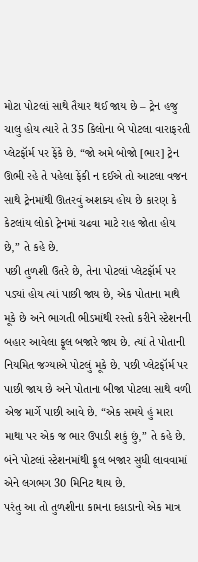મોટા પોટલાં સાથે તૈયાર થઈ જાય છે – ટ્રેન હજુ ચાલુ હોય ત્યારે તે 35 કિલોના બે પોટલા વારાફરતી પ્લેટફૉર્મ પર ફેંકે છે. “જો અમે બોજો [ભાર] ટ્રેન ઊભી રહે તે પહેલા ફેંકી ન દઈએ તો આટલા વજન સાથે ટ્રેનમાંથી ઊતરવું અશક્ય હોય છે કારણ કે કેટલાંય લોકો ટ્રેનમાં ચઢવા માટે રાહ જોતા હોય છે,” તે કહે છે.
પછી તુળશી ઉતરે છે, તેના પોટલાં પ્લેટફૉર્મ પર પડ્યાં હોય ત્યાં પાછી જાય છે, એક પોતાના માથે મૂકે છે અને ભાગતી ભીડમાંથી રસ્તો કરીને સ્ટેશનની બહાર આવેલા ફૂલ બજારે જાય છે. ત્યાં તે પોતાની નિયમિત જગ્યાએ પોટલું મૂકે છે. પછી પ્લેટફૉર્મ પર પાછી જાય છે અને પોતાના બીજા પોટલા સાથે વળી એજ માર્ગે પાછી આવે છે. “એક સમયે હું મારા માથા પર એક જ ભાર ઉપાડી શકું છું,” તે કહે છે. બંને પોટલાં સ્ટેશનમાંથી ફૂલ બજાર સુધી લાવવામાં એને લગભગ 30 મિનિટ થાય છે.
પરંતુ આ તો તુળશીના કામના દહાડાનો એક માત્ર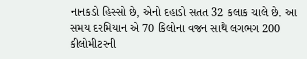નાનકડો હિસ્સો છે, એનો દહાડો સતત 32 કલાક ચાલે છે. આ સમય દરમિયાન એ 70 કિલોના વજન સાથે લગભગ 200 કીલોમીટરની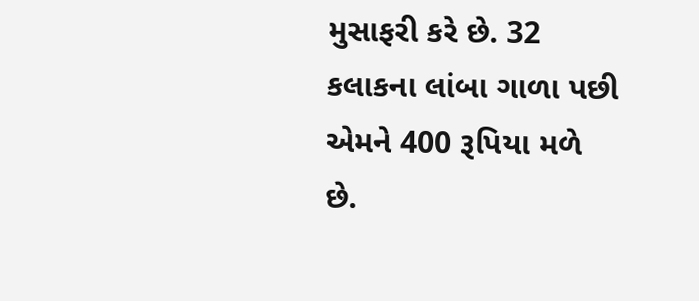મુસાફરી કરે છે. 32 કલાકના લાંબા ગાળા પછી એમને 400 રૂપિયા મળે છે.